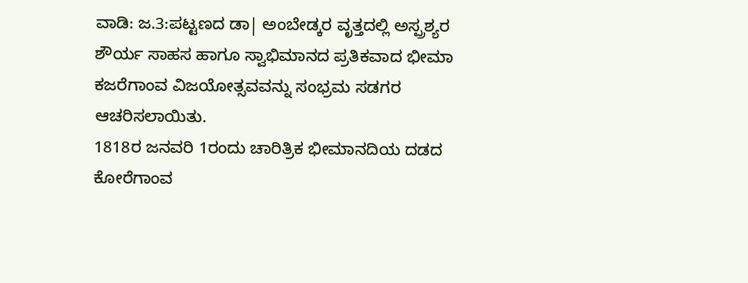ವಾಡಿ: ಜ.3:ಪಟ್ಟಣದ ಡಾ| ಅಂಬೇಡ್ಕರ ವೃತ್ತದಲ್ಲಿ ಅಸ್ಪ್ರಶ್ಯರ ಶೌರ್ಯ ಸಾಹಸ ಹಾಗೂ ಸ್ವಾಭಿಮಾನದ ಪ್ರತಿಕವಾದ ಭೀಮಾ ಕಜರೆಗಾಂವ ವಿಜಯೋತ್ಸವವನ್ನು ಸಂಭ್ರಮ ಸಡಗರ ಆಚರಿಸಲಾಯಿತು.
1818ರ ಜನವರಿ 1ರಂದು ಚಾರಿತ್ರಿಕ ಭೀಮಾನದಿಯ ದಡದ ಕೋರೆಗಾಂವ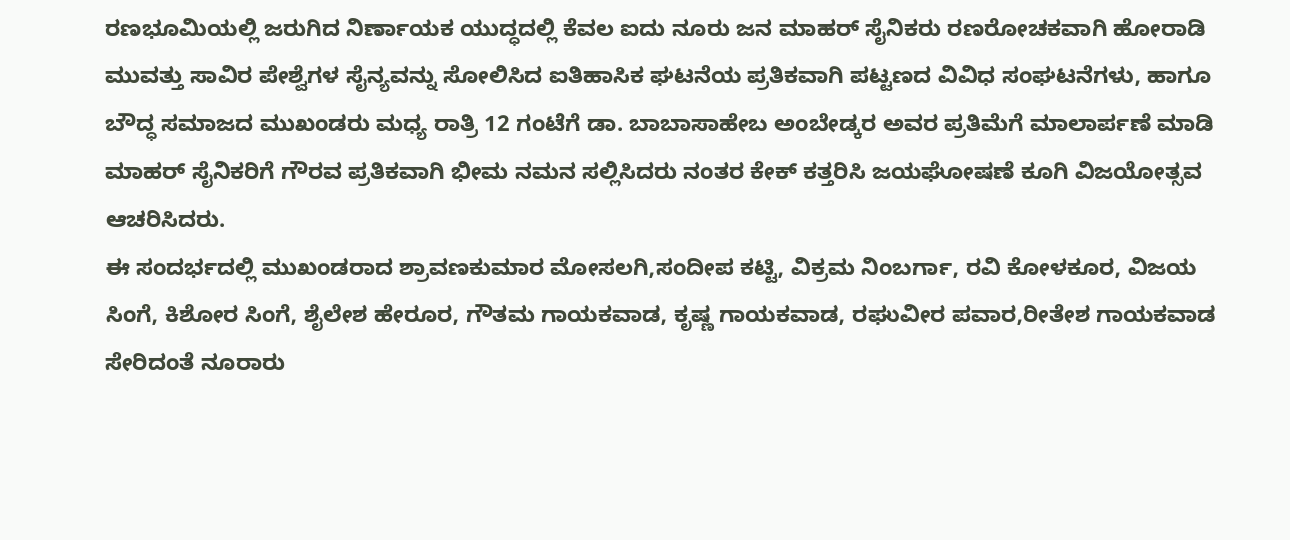ರಣಭೂಮಿಯಲ್ಲಿ ಜರುಗಿದ ನಿರ್ಣಾಯಕ ಯುದ್ಧದಲ್ಲಿ ಕೆವಲ ಐದು ನೂರು ಜನ ಮಾಹರ್ ಸೈನಿಕರು ರಣರೋಚಕವಾಗಿ ಹೋರಾಡಿ ಮುವತ್ತು ಸಾವಿರ ಪೇಶ್ವೆಗಳ ಸೈನ್ಯವನ್ನು ಸೋಲಿಸಿದ ಐತಿಹಾಸಿಕ ಘಟನೆಯ ಪ್ರತಿಕವಾಗಿ ಪಟ್ಟಣದ ವಿವಿಧ ಸಂಘಟನೆಗಳು, ಹಾಗೂ ಬೌದ್ಧ ಸಮಾಜದ ಮುಖಂಡರು ಮಧ್ಯ ರಾತ್ರಿ 12 ಗಂಟೆಗೆ ಡಾ. ಬಾಬಾಸಾಹೇಬ ಅಂಬೇಡ್ಕರ ಅವರ ಪ್ರತಿಮೆಗೆ ಮಾಲಾರ್ಪಣೆ ಮಾಡಿ ಮಾಹರ್ ಸೈನಿಕರಿಗೆ ಗೌರವ ಪ್ರತಿಕವಾಗಿ ಭೀಮ ನಮನ ಸಲ್ಲಿಸಿದರು ನಂತರ ಕೇಕ್ ಕತ್ತರಿಸಿ ಜಯಘೋಷಣೆ ಕೂಗಿ ವಿಜಯೋತ್ಸವ ಆಚರಿಸಿದರು.
ಈ ಸಂದರ್ಭದಲ್ಲಿ ಮುಖಂಡರಾದ ಶ್ರಾವಣಕುಮಾರ ಮೋಸಲಗಿ,ಸಂದೀಪ ಕಟ್ಟಿ, ವಿಕ್ರಮ ನಿಂಬರ್ಗಾ, ರವಿ ಕೋಳಕೂರ, ವಿಜಯ ಸಿಂಗೆ, ಕಿಶೋರ ಸಿಂಗೆ, ಶೈಲೇಶ ಹೇರೂರ, ಗೌತಮ ಗಾಯಕವಾಡ, ಕೃಷ್ಣ ಗಾಯಕವಾಡ, ರಘುವೀರ ಪವಾರ,ರೀತೇಶ ಗಾಯಕವಾಡ ಸೇರಿದಂತೆ ನೂರಾರು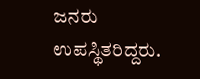ಜನರು ಉಪಸ್ಥಿತರಿದ್ದರು.